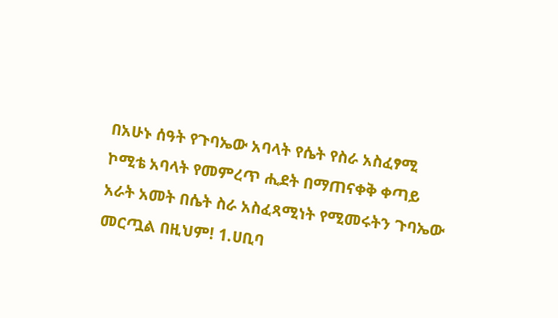በአሁኑ ሰዓት የጉባኤው አባላት የሴት የስራ አስፈፃሚ ኮሚቴ አባላት የመምረጥ ሒደት በማጠናቀቅ ቀጣይ አራት አመት በሴት ስራ አስፈጻሚነት የሚመሩትን ጉባኤው መርጧል በዚህም! 1.ሀቢባ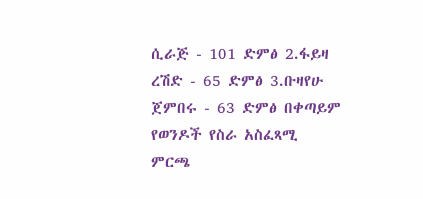ሲራጅ - 101 ድምፅ 2.ፋይዛ ረሽድ - 65 ድምፅ 3.ቡዛየሁ ጀምበሩ - 63 ድምፅ በቀጣይም የወንዶች የስራ አስፈጻሚ ምርጫ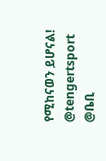የሚከናወን ይሆናል! @tengertsport @ቤቢ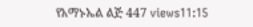የአማኑኤል ልጅ 447 views11:15